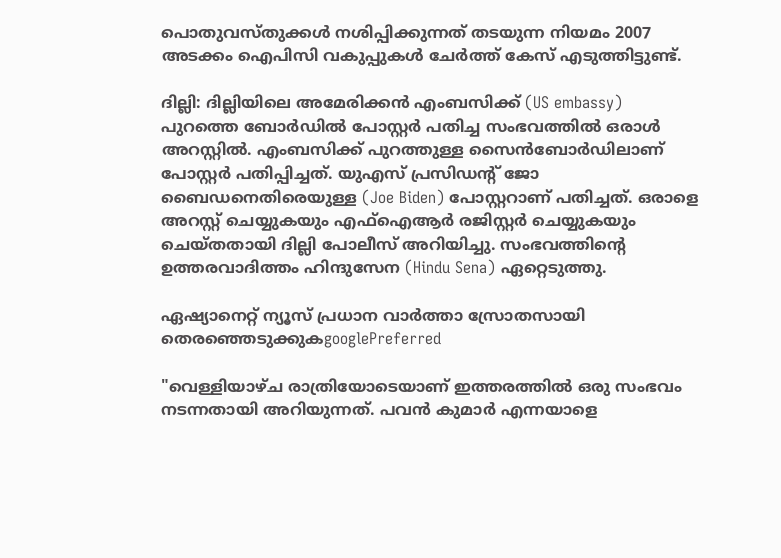പൊതുവസ്തുക്കള്‍ നശിപ്പിക്കുന്നത് തടയുന്ന നിയമം 2007 അടക്കം ഐപിസി വകുപ്പുകള്‍ ചേര്‍ത്ത് കേസ് എടുത്തിട്ടുണ്ട്.

ദില്ലി: ദില്ലിയിലെ അമേരിക്കന്‍ എംബസിക്ക് (US embassy) പുറത്തെ ബോര്‍ഡില്‍ പോസ്റ്റര്‍ പതിച്ച സംഭവത്തില്‍ ഒരാള്‍ അറസ്റ്റില്‍. എംബസിക്ക് പുറത്തുള്ള സൈൻബോർഡിലാണ് പോസ്റ്റര്‍ പതിപ്പിച്ചത്. യുഎസ് പ്രസിഡന്റ് ജോ ബൈഡനെതിരെയുള്ള (Joe Biden) പോസ്റ്ററാണ് പതിച്ചത്. ഒരാളെ അറസ്റ്റ് ചെയ്യുകയും എഫ്ഐആർ രജിസ്റ്റർ ചെയ്യുകയും ചെയ്തതായി ദില്ലി പോലീസ് അറിയിച്ചു. സംഭവത്തിന്റെ ഉത്തരവാദിത്തം ഹിന്ദുസേന (Hindu Sena) ഏറ്റെടുത്തു.

ഏഷ്യാനെറ്റ് ന്യൂസ് പ്രധാന വാർത്താ സ്രോതസായി തെരഞ്ഞെടുക്കുകgooglePreferred

"വെള്ളിയാഴ്ച രാത്രിയോടെയാണ് ഇത്തരത്തില്‍ ഒരു സംഭവം നടന്നതായി അറിയുന്നത്. പവന്‍ കുമാര്‍ എന്നയാളെ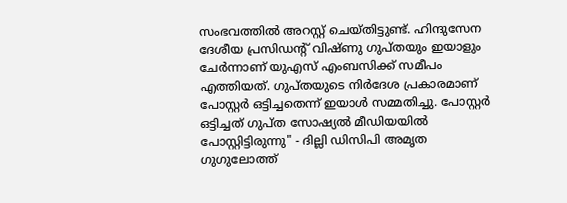സംഭവത്തില്‍ അറസ്റ്റ് ചെയ്തിട്ടുണ്ട്. ഹിന്ദുസേന ദേശീയ പ്രസിഡന്‍റ് വിഷ്ണു ഗുപ്തയും ഇയാളും ചേര്‍ന്നാണ് യുഎസ് എംബസിക്ക് സമീപം എത്തിയത്. ഗുപ്തയുടെ നിര്‍ദേശ പ്രകാരമാണ് പോസ്റ്റര്‍ ഒട്ടിച്ചതെന്ന് ഇയാള്‍ സമ്മതിച്ചു. പോസ്റ്റര്‍ ഒട്ടിച്ചത് ഗുപ്ത സോഷ്യല്‍ മീഡിയയില്‍ പോസ്റ്റിട്ടിരുന്നു" - ദില്ലി ഡിസിപി അമൃത ഗുഗുലോത്ത്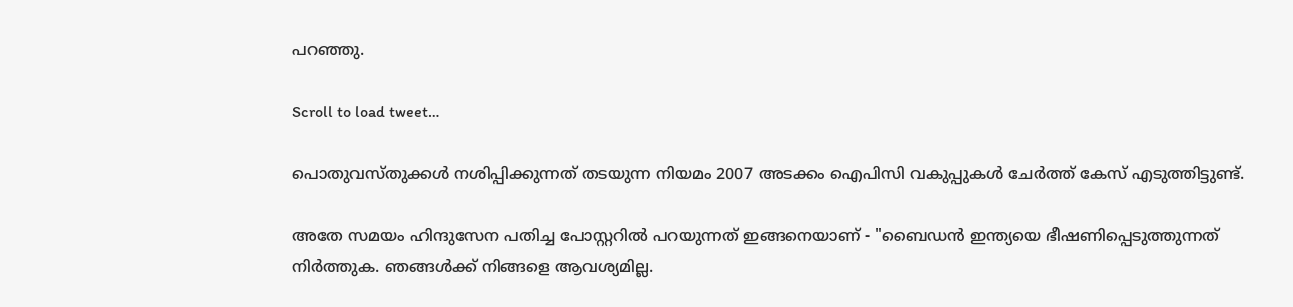പറഞ്ഞു.

Scroll to load tweet…

പൊതുവസ്തുക്കള്‍ നശിപ്പിക്കുന്നത് തടയുന്ന നിയമം 2007 അടക്കം ഐപിസി വകുപ്പുകള്‍ ചേര്‍ത്ത് കേസ് എടുത്തിട്ടുണ്ട്.

അതേ സമയം ഹിന്ദുസേന പതിച്ച പോസ്റ്ററില്‍ പറയുന്നത് ഇങ്ങനെയാണ് - "ബൈഡന്‍ ഇന്ത്യയെ ഭീഷണിപ്പെടുത്തുന്നത് നിർത്തുക. ഞങ്ങൾക്ക് നിങ്ങളെ ആവശ്യമില്ല.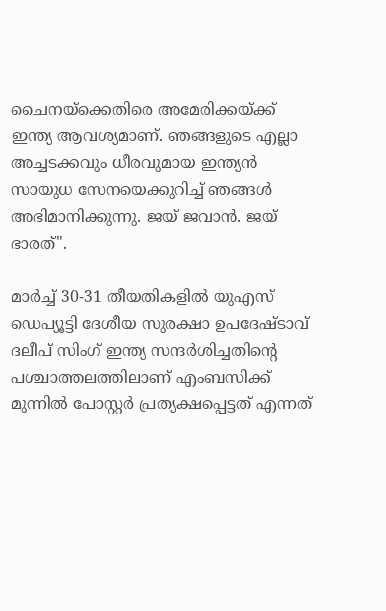ചൈനയ്‌ക്കെതിരെ അമേരിക്കയ്ക്ക് ഇന്ത്യ ആവശ്യമാണ്. ഞങ്ങളുടെ എല്ലാ അച്ചടക്കവും ധീരവുമായ ഇന്ത്യൻ സായുധ സേനയെക്കുറിച്ച് ഞങ്ങൾ അഭിമാനിക്കുന്നു. ജയ് ജവാൻ. ജയ് ഭാരത്".

മാർച്ച് 30-31 തീയതികളിൽ യുഎസ് ഡെപ്യൂട്ടി ദേശീയ സുരക്ഷാ ഉപദേഷ്ടാവ് ദലീപ് സിംഗ് ഇന്ത്യ സന്ദർശിച്ചതിന്‍റെ പശ്ചാത്തലത്തിലാണ് എംബസിക്ക് മുന്നില്‍ പോസ്റ്റര്‍ പ്രത്യക്ഷപ്പെട്ടത് എന്നത്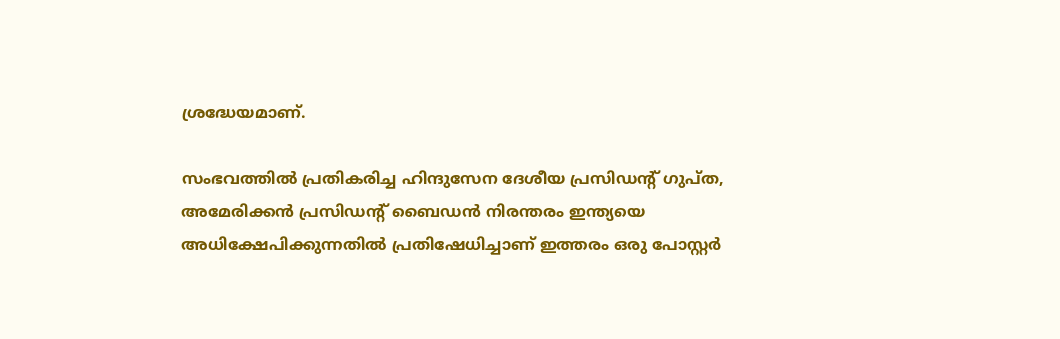ശ്രദ്ധേയമാണ്.

സംഭവത്തില്‍ പ്രതികരിച്ച ഹിന്ദുസേന ദേശീയ പ്രസിഡന്‍റ് ഗുപ്ത, അമേരിക്കന്‍ പ്രസിഡന്‍റ് ബൈഡന്‍ നിരന്തരം ഇന്ത്യയെ അധിക്ഷേപിക്കുന്നതില്‍ പ്രതിഷേധിച്ചാണ് ഇത്തരം ഒരു പോസ്റ്റര്‍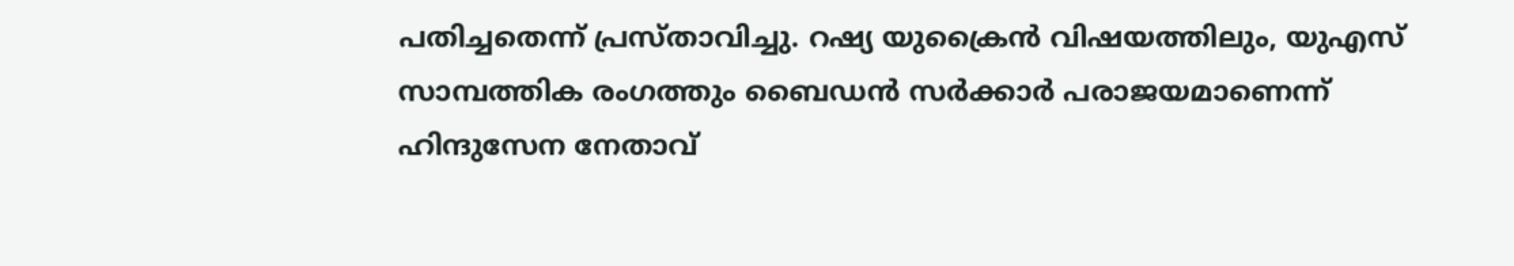പതിച്ചതെന്ന് പ്രസ്താവിച്ചു. റഷ്യ യുക്രൈന്‍ വിഷയത്തിലും, യുഎസ് സാമ്പത്തിക രംഗത്തും ബൈഡന്‍ സര്‍ക്കാര്‍ പരാജയമാണെന്ന് ഹിന്ദുസേന നേതാവ്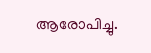ആരോപിച്ചു.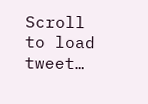Scroll to load tweet…